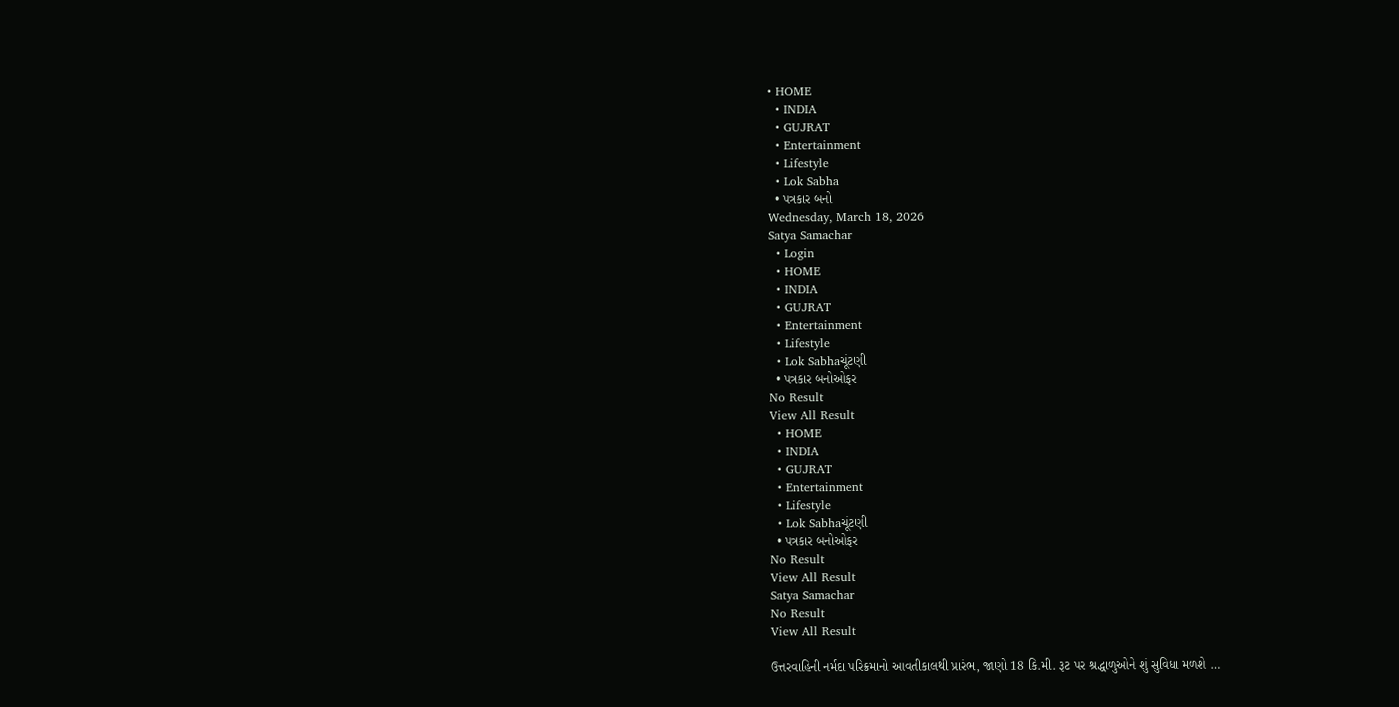• HOME
  • INDIA
  • GUJRAT
  • Entertainment
  • Lifestyle
  • Lok Sabha
  • પત્રકાર બનો
Wednesday, March 18, 2026
Satya Samachar
  • Login
  • HOME
  • INDIA
  • GUJRAT
  • Entertainment
  • Lifestyle
  • Lok Sabhaચૂંટણી
  • પત્રકાર બનોઓફર
No Result
View All Result
  • HOME
  • INDIA
  • GUJRAT
  • Entertainment
  • Lifestyle
  • Lok Sabhaચૂંટણી
  • પત્રકાર બનોઓફર
No Result
View All Result
Satya Samachar
No Result
View All Result

ઉત્તરવાહિની નર્મદા પરિક્રમાનો આવતીકાલથી પ્રારંભ, જાણો 18 કિ.મી. રૂટ પર શ્રદ્ધાળુઓને શું સુવિધા મળશે …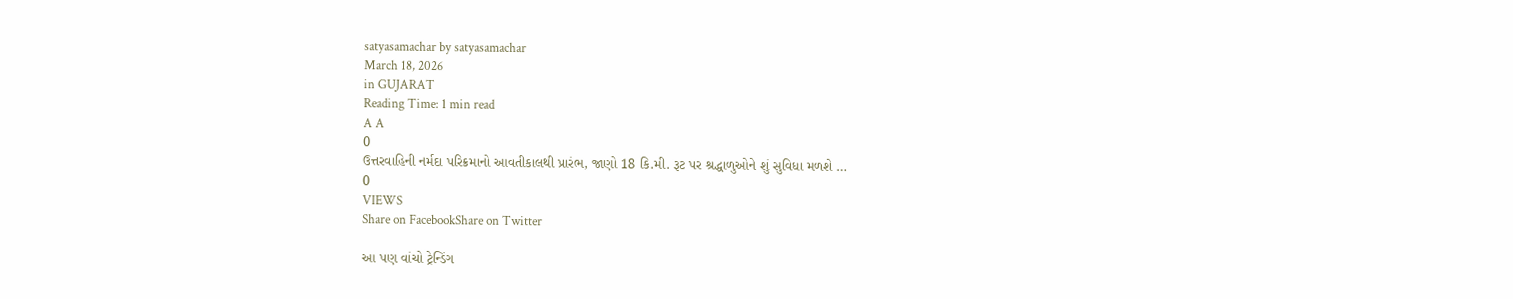satyasamachar by satyasamachar
March 18, 2026
in GUJARAT
Reading Time: 1 min read
A A
0
ઉત્તરવાહિની નર્મદા પરિક્રમાનો આવતીકાલથી પ્રારંભ, જાણો 18 કિ.મી. રૂટ પર શ્રદ્ધાળુઓને શું સુવિધા મળશે …
0
VIEWS
Share on FacebookShare on Twitter

આ પણ વાંચો ટ્રેન્ડિંગ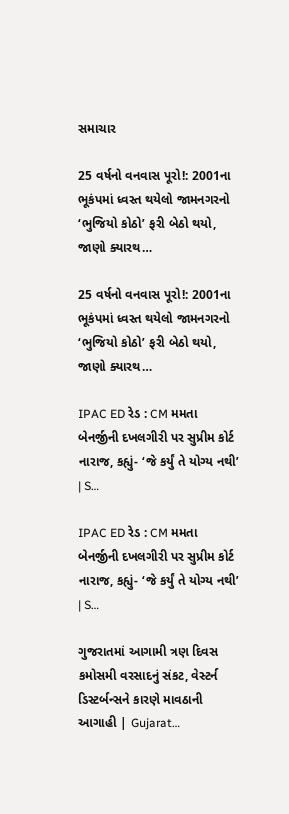સમાચાર

25 વર્ષનો વનવાસ પૂરો!: 2001ના ભૂકંપમાં ધ્વસ્ત થયેલો જામનગરનો ‘ભુજિયો કોઠો’ ફરી બેઠો થયો, જાણો ક્યારથ…

25 વર્ષનો વનવાસ પૂરો!: 2001ના ભૂકંપમાં ધ્વસ્ત થયેલો જામનગરનો ‘ભુજિયો કોઠો’ ફરી બેઠો થયો, જાણો ક્યારથ…

IPAC ED રેડ : CM મમતા બેનર્જીની દખલગીરી પર સુપ્રીમ કોર્ટ નારાજ, કહ્યું- ‘જે કર્યું તે યોગ્ય નથી’ | S…

IPAC ED રેડ : CM મમતા બેનર્જીની દખલગીરી પર સુપ્રીમ કોર્ટ નારાજ, કહ્યું- ‘જે કર્યું તે યોગ્ય નથી’ | S…

ગુજરાતમાં આગામી ત્રણ દિવસ કમોસમી વરસાદનું સંકટ, વેસ્ટર્ન ડિસ્ટર્બન્સને કારણે માવઠાની આગાહી | Gujarat…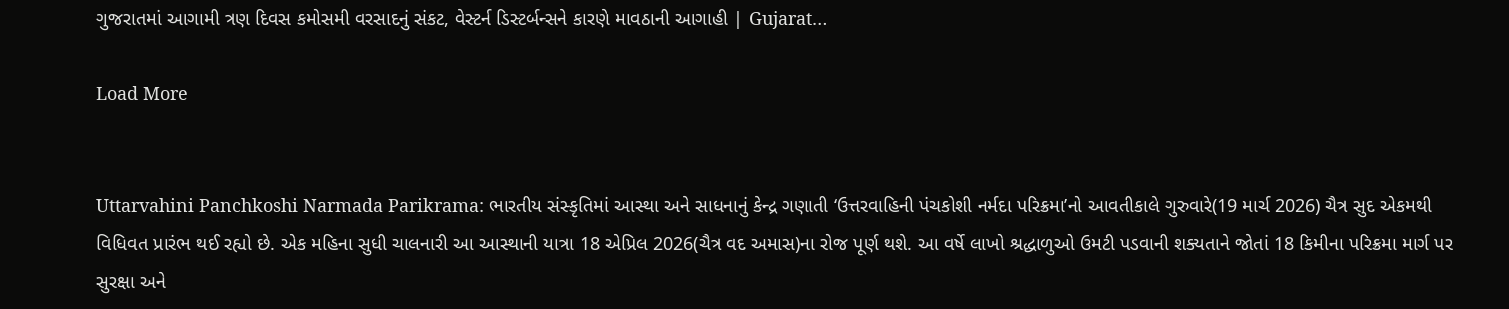ગુજરાતમાં આગામી ત્રણ દિવસ કમોસમી વરસાદનું સંકટ, વેસ્ટર્ન ડિસ્ટર્બન્સને કારણે માવઠાની આગાહી | Gujarat…

Load More


Uttarvahini Panchkoshi Narmada Parikrama: ભારતીય સંસ્કૃતિમાં આસ્થા અને સાધનાનું કેન્દ્ર ગણાતી ‘ઉત્તરવાહિની પંચકોશી નર્મદા પરિક્રમા’નો આવતીકાલે ગુરુવારે(19 માર્ચ 2026) ચૈત્ર સુદ એકમથી વિધિવત પ્રારંભ થઈ રહ્યો છે. એક મહિના સુધી ચાલનારી આ આસ્થાની યાત્રા 18 એપ્રિલ 2026(ચૈત્ર વદ અમાસ)ના રોજ પૂર્ણ થશે. આ વર્ષે લાખો શ્રદ્ધાળુઓ ઉમટી પડવાની શક્યતાને જોતાં 18 કિમીના પરિક્રમા માર્ગ પર સુરક્ષા અને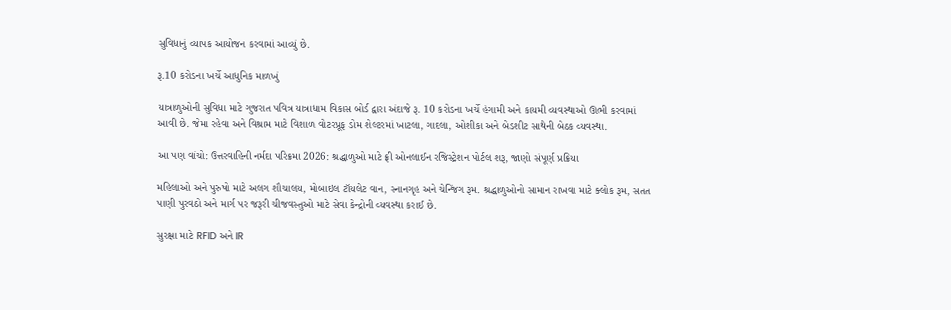સુવિધાનું વ્યાપક આયોજન કરવામાં આવ્યું છે.

રૂ.10 કરોડના ખર્ચે આધુનિક માળખું

યાત્રાળુઓની સુવિધા માટે ગુજરાત પવિત્ર યાત્રાધામ વિકાસ બોર્ડ દ્વારા અંદાજે રૂ. 10 કરોડના ખર્ચે હંગામી અને કાયમી વ્યવસ્થાઓ ઊભી કરવામાં આવી છે. જેમા રહેવા અને વિશ્રામ માટે વિશાળ વોટરપ્રૂફ ડોમ શેલ્ટરમાં ખાટલા, ગાદલા, ઓશીકા અને બેડશીટ સાથેની બેઠક વ્યવસ્થા.

આ પણ વાંચો: ઉત્તરવાહિની નર્મદા પરિક્રમા 2026: શ્રદ્ધાળુઓ માટે ફ્રી ઓનલાઈન રજિસ્ટ્રેશન પોર્ટલ શરૂ, જાણો સંપૂર્ણ પ્રક્રિયા

મહિલાઓ અને પુરુષો માટે અલગ શૌચાલય, મોબાઇલ ટૉયલેટ વાન, સ્નાનગૃહ અને ચેન્જિંગ રૂમ. શ્રદ્ધાળુઓનો સામાન રાખવા માટે ક્લોક રૂમ, સતત પાણી પુરવઠો અને માર્ગ પર જરૂરી ચીજવસ્તુઓ માટે સેવા કેન્દ્રોની વ્યવસ્થા કરાઈ છે.

સુરક્ષા માટે RFID અને IR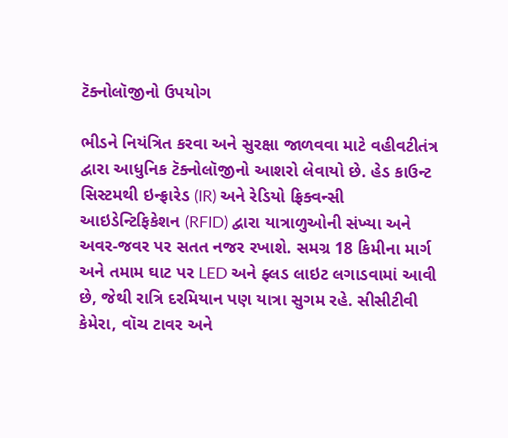ટૅક્નોલૉજીનો ઉપયોગ

ભીડને નિયંત્રિત કરવા અને સુરક્ષા જાળવવા માટે વહીવટીતંત્ર દ્વારા આધુનિક ટૅક્નોલૉજીનો આશરો લેવાયો છે. હેડ કાઉન્ટ સિસ્ટમથી ઇન્ફ્રારેડ (IR) અને રેડિયો ફ્રિક્વન્સી આઇડેન્ટિફિકેશન (RFID) દ્વારા યાત્રાળુઓની સંખ્યા અને અવર-જવર પર સતત નજર રખાશે. સમગ્ર 18 કિમીના માર્ગ અને તમામ ઘાટ પર LED અને ફ્લડ લાઇટ લગાડવામાં આવી છે, જેથી રાત્રિ દરમિયાન પણ યાત્રા સુગમ રહે. સીસીટીવી કેમેરા, વૉચ ટાવર અને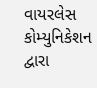વાયરલેસ કોમ્યુનિકેશન દ્વારા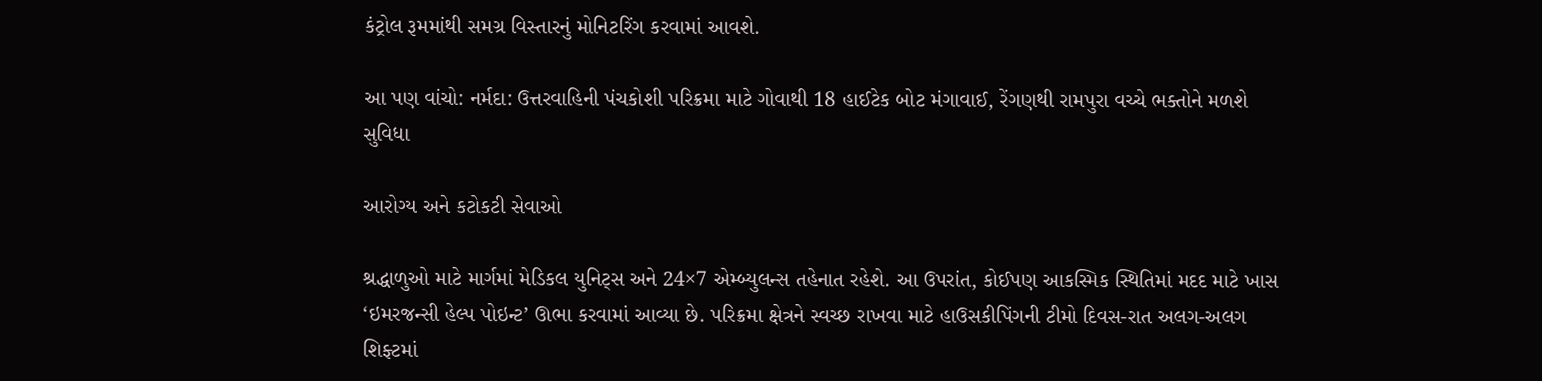કંટ્રોલ રૂમમાંથી સમગ્ર વિસ્તારનું મોનિટરિંગ કરવામાં આવશે.

આ પણ વાંચો: નર્મદા: ઉત્તરવાહિની પંચકોશી પરિક્રમા માટે ગોવાથી 18 હાઈટેક બોટ મંગાવાઈ, રેંગણથી રામપુરા વચ્ચે ભક્તોને મળશે સુવિધા

આરોગ્ય અને કટોકટી સેવાઓ

શ્રદ્ધાળુઓ માટે માર્ગમાં મેડિકલ યુનિટ્સ અને 24×7 એમ્બ્યુલન્સ તહેનાત રહેશે. આ ઉપરાંત, કોઈપણ આકસ્મિક સ્થિતિમાં મદદ માટે ખાસ ‘ઇમરજન્સી હેલ્પ પોઇન્ટ’ ઊભા કરવામાં આવ્યા છે. પરિક્રમા ક્ષેત્રને સ્વચ્છ રાખવા માટે હાઉસકીપિંગની ટીમો દિવસ-રાત અલગ-અલગ શિફ્ટમાં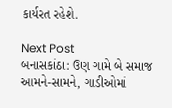કાર્યરત રહેશે.

Next Post
બનાસકાંઠા: ઉણ ગામે બે સમાજ આમને-સામને, ગાડીઓમાં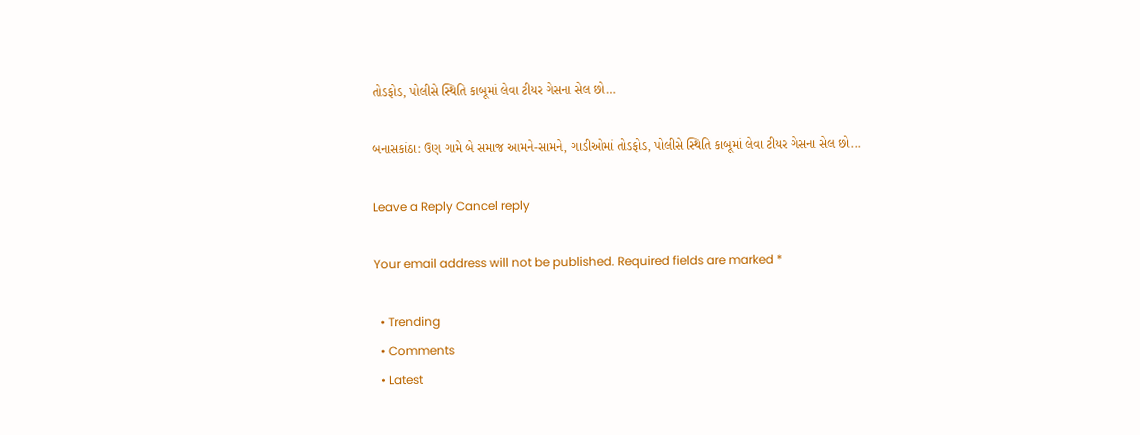તોડફોડ, પોલીસે સ્થિતિ કાબૂમાં લેવા ટીયર ગેસના સેલ છો…

બનાસકાંઠા: ઉણ ગામે બે સમાજ આમને-સામને, ગાડીઓમાં તોડફોડ, પોલીસે સ્થિતિ કાબૂમાં લેવા ટીયર ગેસના સેલ છો...

Leave a Reply Cancel reply

Your email address will not be published. Required fields are marked *

  • Trending
  • Comments
  • Latest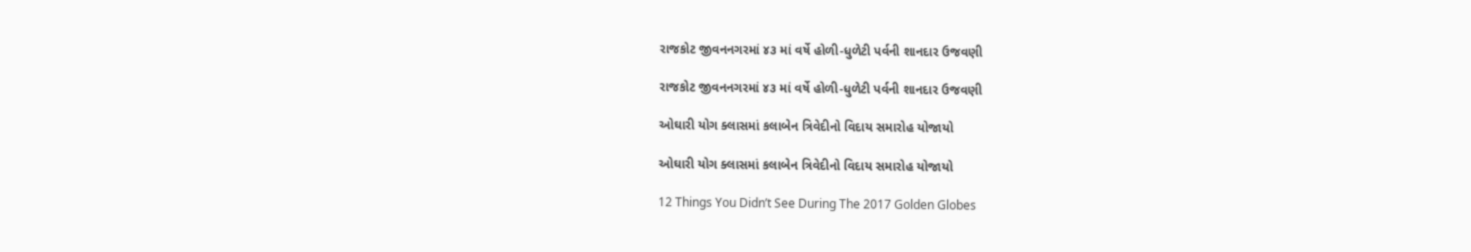રાજકોટ જીવનનગરમાં ૪૩ માં વર્ષે હોળી-ધુળેટી પર્વની શાનદાર ઉજવણી

રાજકોટ જીવનનગરમાં ૪૩ માં વર્ષે હોળી-ધુળેટી પર્વની શાનદાર ઉજવણી

ઓઘારી યોગ ક્લાસમાં કલાબેન ત્રિવેદીનો વિદાય સમારોહ યોજાયો

ઓઘારી યોગ ક્લાસમાં કલાબેન ત્રિવેદીનો વિદાય સમારોહ યોજાયો

12 Things You Didn’t See During The 2017 Golden Globes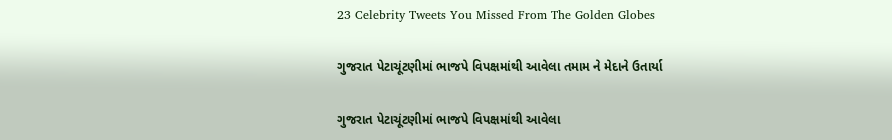23 Celebrity Tweets You Missed From The Golden Globes

ગુજરાત પેટાચૂંટણીમાં ભાજપે વિપક્ષમાંથી આવેલા તમામ ને મેદાને ઉતાર્યા

ગુજરાત પેટાચૂંટણીમાં ભાજપે વિપક્ષમાંથી આવેલા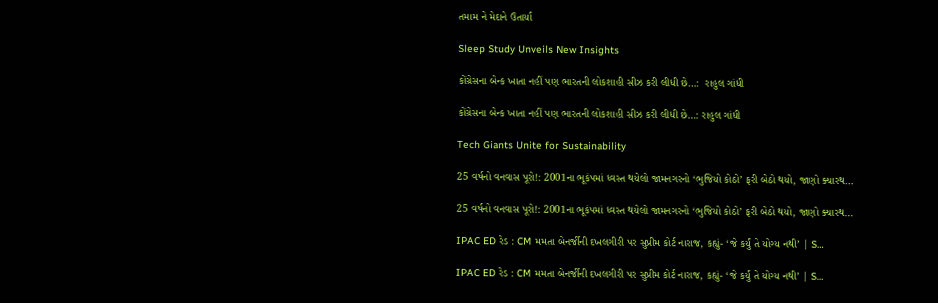તમામ ને મેદાને ઉતાર્યા

Sleep Study Unveils New Insights

કોંગ્રેસના બેન્ક ખાતા નહીં પણ ભારતની લોકશાહી સીઝ કરી લીધી છે…:  રાહુલ ગાંધી

કોંગ્રેસના બેન્ક ખાતા નહીં પણ ભારતની લોકશાહી સીઝ કરી લીધી છે…: રાહુલ ગાંધી

Tech Giants Unite for Sustainability

25 વર્ષનો વનવાસ પૂરો!: 2001ના ભૂકંપમાં ધ્વસ્ત થયેલો જામનગરનો ‘ભુજિયો કોઠો’ ફરી બેઠો થયો, જાણો ક્યારથ…

25 વર્ષનો વનવાસ પૂરો!: 2001ના ભૂકંપમાં ધ્વસ્ત થયેલો જામનગરનો ‘ભુજિયો કોઠો’ ફરી બેઠો થયો, જાણો ક્યારથ…

IPAC ED રેડ : CM મમતા બેનર્જીની દખલગીરી પર સુપ્રીમ કોર્ટ નારાજ, કહ્યું- ‘જે કર્યું તે યોગ્ય નથી’ | S…

IPAC ED રેડ : CM મમતા બેનર્જીની દખલગીરી પર સુપ્રીમ કોર્ટ નારાજ, કહ્યું- ‘જે કર્યું તે યોગ્ય નથી’ | S…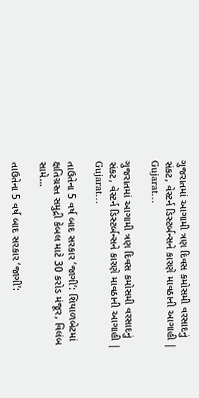ગુજરાતમાં આગામી ત્રણ દિવસ કમોસમી વરસાદનું સંકટ, વેસ્ટર્ન ડિસ્ટર્બન્સને કારણે માવઠાની આગાહી | Gujarat…

ગુજરાતમાં આગામી ત્રણ દિવસ કમોસમી વરસાદનું સંકટ, વેસ્ટર્ન ડિસ્ટર્બન્સને કારણે માવઠાની આગાહી | Gujarat…

તાઉતેના 5 વર્ષ બાદ સરકાર ‘જાગી’: શિયાળબેટમાં ક્ષતિગ્રસ્ત સમુદ્રી કેબલ માટે 30 કરોડ મંજૂર, વિલંબ સામે…

તાઉતેના 5 વર્ષ બાદ સરકાર ‘જાગી’: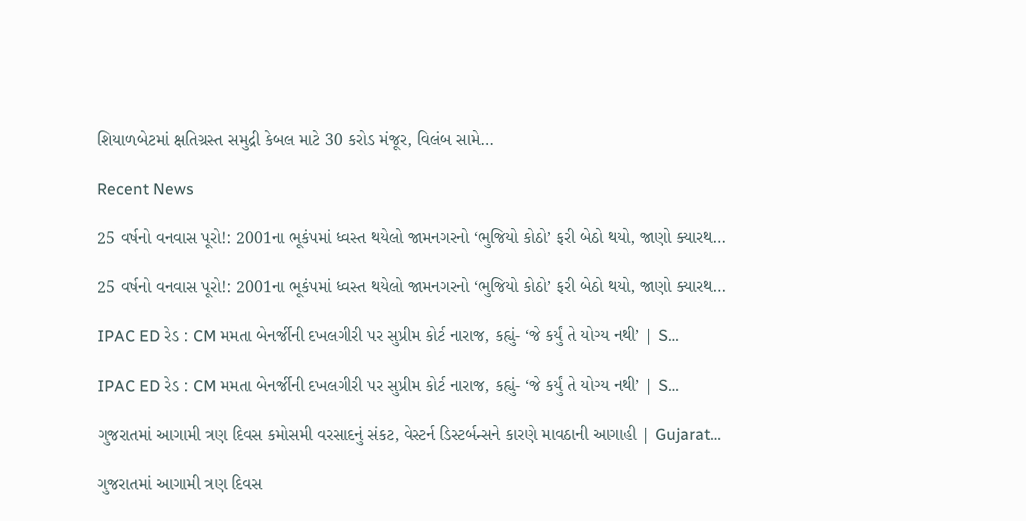શિયાળબેટમાં ક્ષતિગ્રસ્ત સમુદ્રી કેબલ માટે 30 કરોડ મંજૂર, વિલંબ સામે…

Recent News

25 વર્ષનો વનવાસ પૂરો!: 2001ના ભૂકંપમાં ધ્વસ્ત થયેલો જામનગરનો ‘ભુજિયો કોઠો’ ફરી બેઠો થયો, જાણો ક્યારથ…

25 વર્ષનો વનવાસ પૂરો!: 2001ના ભૂકંપમાં ધ્વસ્ત થયેલો જામનગરનો ‘ભુજિયો કોઠો’ ફરી બેઠો થયો, જાણો ક્યારથ…

IPAC ED રેડ : CM મમતા બેનર્જીની દખલગીરી પર સુપ્રીમ કોર્ટ નારાજ, કહ્યું- ‘જે કર્યું તે યોગ્ય નથી’ | S…

IPAC ED રેડ : CM મમતા બેનર્જીની દખલગીરી પર સુપ્રીમ કોર્ટ નારાજ, કહ્યું- ‘જે કર્યું તે યોગ્ય નથી’ | S…

ગુજરાતમાં આગામી ત્રણ દિવસ કમોસમી વરસાદનું સંકટ, વેસ્ટર્ન ડિસ્ટર્બન્સને કારણે માવઠાની આગાહી | Gujarat…

ગુજરાતમાં આગામી ત્રણ દિવસ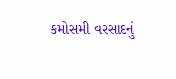કમોસમી વરસાદનું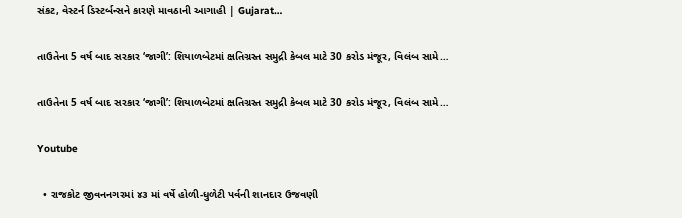સંકટ, વેસ્ટર્ન ડિસ્ટર્બન્સને કારણે માવઠાની આગાહી | Gujarat…

તાઉતેના 5 વર્ષ બાદ સરકાર ‘જાગી’: શિયાળબેટમાં ક્ષતિગ્રસ્ત સમુદ્રી કેબલ માટે 30 કરોડ મંજૂર, વિલંબ સામે…

તાઉતેના 5 વર્ષ બાદ સરકાર ‘જાગી’: શિયાળબેટમાં ક્ષતિગ્રસ્ત સમુદ્રી કેબલ માટે 30 કરોડ મંજૂર, વિલંબ સામે…

Youtube

  • રાજકોટ જીવનનગરમાં ૪૩ માં વર્ષે હોળી-ધુળેટી પર્વની શાનદાર ઉજવણી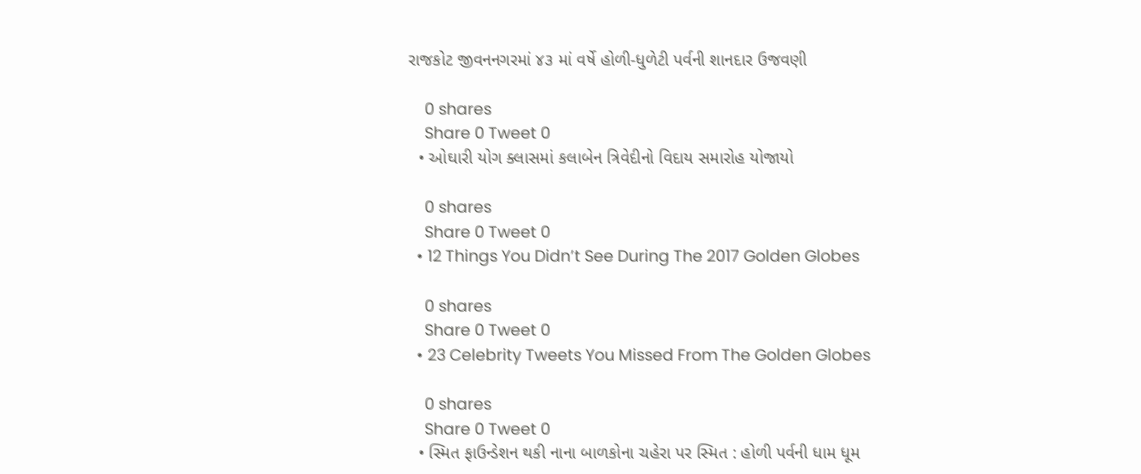રાજકોટ જીવનનગરમાં ૪૩ માં વર્ષે હોળી-ધુળેટી પર્વની શાનદાર ઉજવણી

    0 shares
    Share 0 Tweet 0
  • ઓઘારી યોગ ક્લાસમાં કલાબેન ત્રિવેદીનો વિદાય સમારોહ યોજાયો

    0 shares
    Share 0 Tweet 0
  • 12 Things You Didn’t See During The 2017 Golden Globes

    0 shares
    Share 0 Tweet 0
  • 23 Celebrity Tweets You Missed From The Golden Globes

    0 shares
    Share 0 Tweet 0
  • સ્મિત ફાઉન્ડેશન થકી નાના બાળકોના ચહેરા પર સ્મિત : હોળી પર્વની ધામ ધૂમ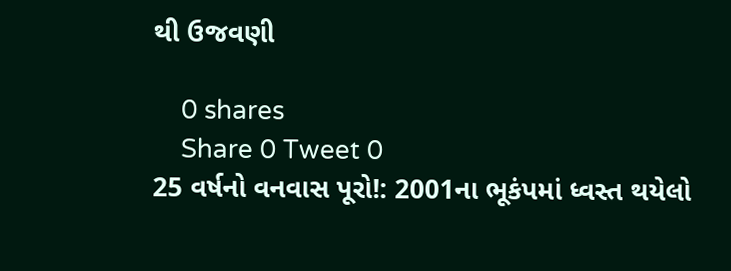થી ઉજવણી

    0 shares
    Share 0 Tweet 0
25 વર્ષનો વનવાસ પૂરો!: 2001ના ભૂકંપમાં ધ્વસ્ત થયેલો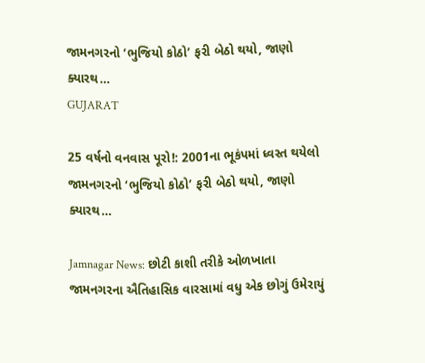જામનગરનો ‘ભુજિયો કોઠો’ ફરી બેઠો થયો, જાણો ક્યારથ…
GUJARAT

25 વર્ષનો વનવાસ પૂરો!: 2001ના ભૂકંપમાં ધ્વસ્ત થયેલો જામનગરનો ‘ભુજિયો કોઠો’ ફરી બેઠો થયો, જાણો ક્યારથ…

Jamnagar News: છોટી કાશી તરીકે ઓળખાતા જામનગરના ઐતિહાસિક વારસામાં વધુ એક છોગું ઉમેરાયું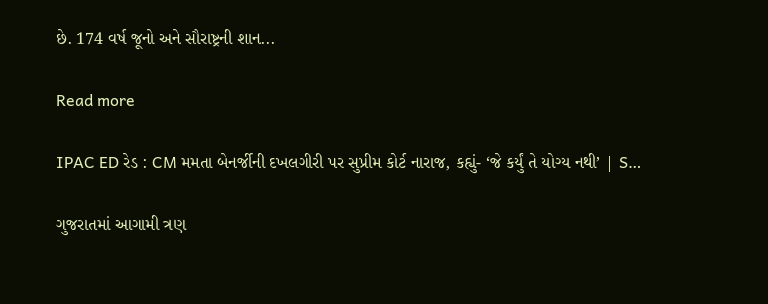છે. 174 વર્ષ જૂનો અને સૌરાષ્ટ્રની શાન...

Read more

IPAC ED રેડ : CM મમતા બેનર્જીની દખલગીરી પર સુપ્રીમ કોર્ટ નારાજ, કહ્યું- ‘જે કર્યું તે યોગ્ય નથી’ | S…

ગુજરાતમાં આગામી ત્રણ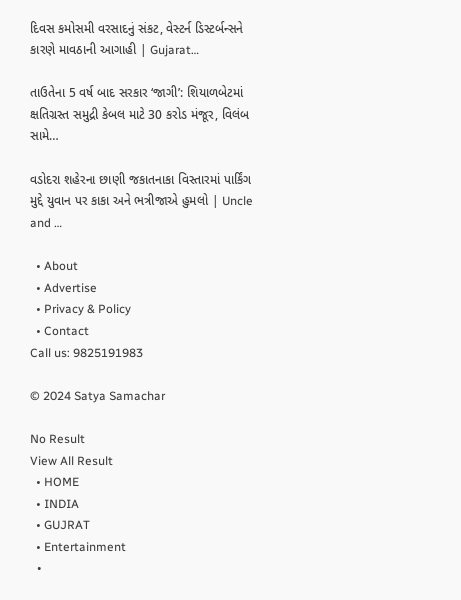દિવસ કમોસમી વરસાદનું સંકટ, વેસ્ટર્ન ડિસ્ટર્બન્સને કારણે માવઠાની આગાહી | Gujarat…

તાઉતેના 5 વર્ષ બાદ સરકાર ‘જાગી’: શિયાળબેટમાં ક્ષતિગ્રસ્ત સમુદ્રી કેબલ માટે 30 કરોડ મંજૂર, વિલંબ સામે…

વડોદરા શહેરના છાણી જકાતનાકા વિસ્તારમાં પાર્કિંગ મુદ્દે યુવાન પર કાકા અને ભત્રીજાએ હુમલો | Uncle and …

  • About
  • Advertise
  • Privacy & Policy
  • Contact
Call us: 9825191983

© 2024 Satya Samachar

No Result
View All Result
  • HOME
  • INDIA
  • GUJRAT
  • Entertainment
  •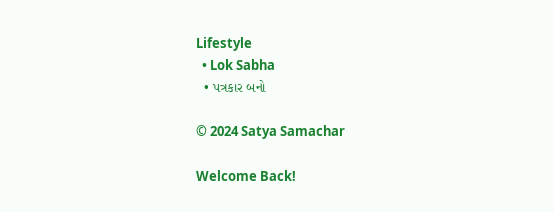Lifestyle
  • Lok Sabha
  • પત્રકાર બનો

© 2024 Satya Samachar

Welcome Back!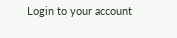Login to your account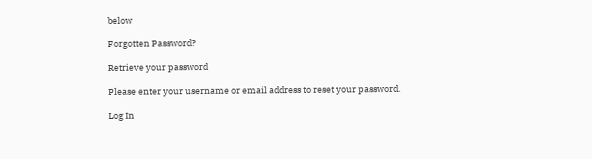below

Forgotten Password?

Retrieve your password

Please enter your username or email address to reset your password.

Log In